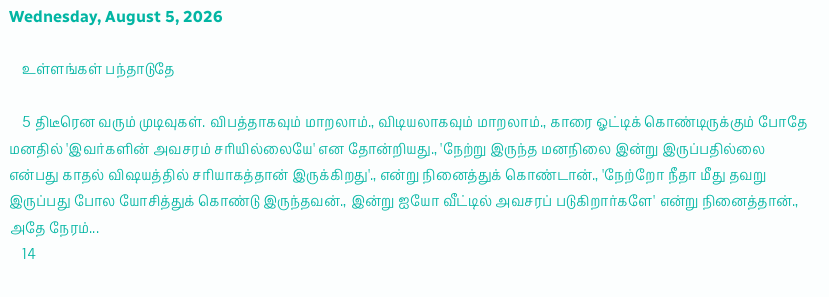Wednesday, August 5, 2026

    உள்ளங்கள் பந்தாடுதே

    5 திடீரென வரும் முடிவுகள். விபத்தாகவும் மாறலாம்., விடியலாகவும் மாறலாம்., காரை ஓட்டிக் கொண்டிருக்கும் போதே மனதில் 'இவர்களின் அவசரம் சரியில்லையே' என தோன்றியது., 'நேற்று இருந்த மனநிலை இன்று இருப்பதில்லை என்பது காதல் விஷயத்தில் சரியாகத்தான் இருக்கிறது'., என்று நினைத்துக் கொண்டான்., 'நேற்றோ நீதா மீது தவறு இருப்பது போல யோசித்துக் கொண்டு இருந்தவன்., இன்று ஐயோ வீட்டில் அவசரப் படுகிறார்களே' என்று நினைத்தான்., அதே நேரம்...
    14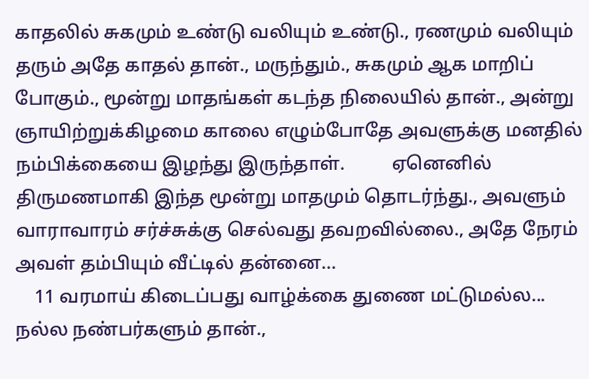காதலில் சுகமும் உண்டு வலியும் உண்டு., ரணமும் வலியும் தரும் அதே காதல் தான்., மருந்தும்., சுகமும் ஆக மாறிப் போகும்., மூன்று மாதங்கள் கடந்த நிலையில் தான்., அன்று ஞாயிற்றுக்கிழமை காலை எழும்போதே அவளுக்கு மனதில் நம்பிக்கையை இழந்து இருந்தாள்.          ஏனெனில் திருமணமாகி இந்த மூன்று மாதமும் தொடர்ந்து., அவளும் வாராவாரம் சர்ச்சுக்கு செல்வது தவறவில்லை., அதே நேரம் அவள் தம்பியும் வீட்டில் தன்னை...
    11 வரமாய் கிடைப்பது வாழ்க்கை துணை மட்டுமல்ல... நல்ல நண்பர்களும் தான்.,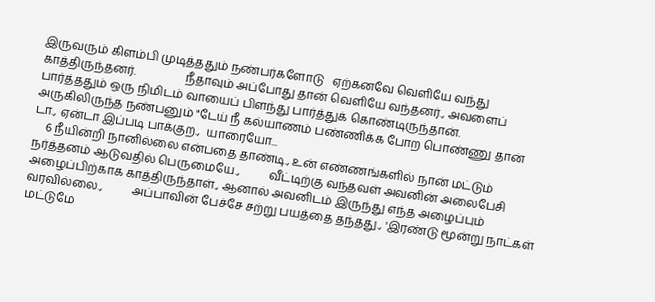இருவரும் கிளம்பி முடித்ததும் நண்பர்களோடு   ஏற்கனவே வெளியே வந்து காத்திருந்தனர்.                 நீதாவும் அப்போது தான் வெளியே வந்தனர்., அவளைப் பார்த்ததும் ஒரு நிமிடம் வாயைப் பிளந்து பார்த்துக் கொண்டிருந்தான்.         அருகிலிருந்த நண்பனும் "டேய் நீ கல்யாணம் பண்ணிக்க போற பொண்ணு தான் டா., ஏன்டா இப்படி பாக்குற.,  யாரையோ...
    6 நீயின்றி நானில்லை என்பதை தாண்டி., உன் எண்ணங்களில் நான் மட்டும் நர்த்தனம் ஆடுவதில் பெருமையே.,          வீட்டிற்கு வந்தவள் அவனின் அலைபேசி அழைப்பிற்காக காத்திருந்தாள்., ஆனால் அவனிடம் இருந்து எந்த அழைப்பும் வரவில்லை.,          அப்பாவின் பேச்சே சற்று பயத்தை தந்தது., 'இரண்டு மூன்று நாட்கள் மட்டுமே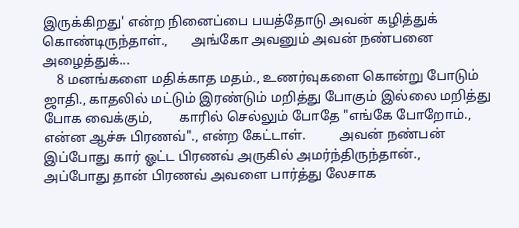இருக்கிறது' என்ற நினைப்பை பயத்தோடு அவன் கழித்துக் கொண்டிருந்தாள்.,       அங்கோ அவனும் அவன் நண்பனை அழைத்துக்...
    8 மனங்களை மதிக்காத மதம்., உணர்வுகளை கொன்று போடும் ஜாதி., காதலில் மட்டும் இரண்டும் மறித்து போகும் இல்லை மறித்து போக வைக்கும்,        காரில் செல்லும் போதே "எங்கே போறோம்., என்ன ஆச்சு பிரணவ்"., என்ற கேட்டாள்.          அவன் நண்பன் இப்போது கார் ஓட்ட பிரணவ் அருகில் அமர்ந்திருந்தான்.,       அப்போது தான் பிரணவ் அவளை பார்த்து லேசாக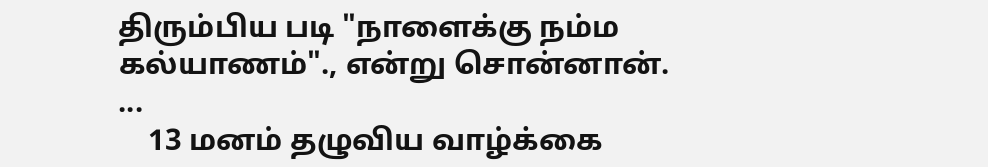திரும்பிய படி "நாளைக்கு நம்ம கல்யாணம்"., என்று சொன்னான்.          ...
    13 மனம் தழுவிய வாழ்க்கை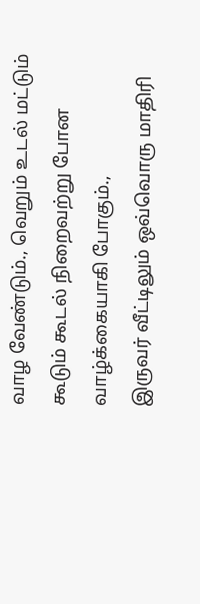வாழ வேண்டும்., வெறும் உடல் மட்டும் கூடும் கூடல் நிறைவற்று போன வாழ்க்கையாகி போகும்.,                      இருவர் வீட்டிலும் ஒவ்வொரு மாதிரி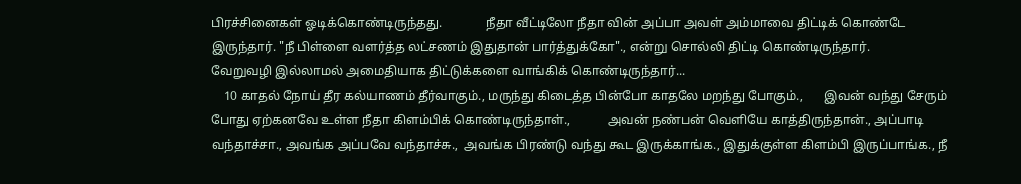பிரச்சினைகள் ஓடிக்கொண்டிருந்தது.              நீதா வீட்டிலோ நீதா வின் அப்பா அவள் அம்மாவை திட்டிக் கொண்டே இருந்தார். "நீ பிள்ளை வளர்த்த லட்சணம் இதுதான் பார்த்துக்கோ"., என்று சொல்லி திட்டி கொண்டிருந்தார்.            வேறுவழி இல்லாமல் அமைதியாக திட்டுக்களை வாங்கிக் கொண்டிருந்தார்...
    10 காதல் நோய் தீர கல்யாணம் தீர்வாகும்., மருந்து கிடைத்த பின்போ காதலே மறந்து போகும்.,       இவன் வந்து சேரும் போது ஏற்கனவே உள்ள நீதா கிளம்பிக் கொண்டிருந்தாள்.,            அவன் நண்பன் வெளியே காத்திருந்தான்., அப்பாடி வந்தாச்சா., அவங்க அப்பவே வந்தாச்சு.,  அவங்க பிரண்டு வந்து கூட இருக்காங்க., இதுக்குள்ள கிளம்பி இருப்பாங்க., நீ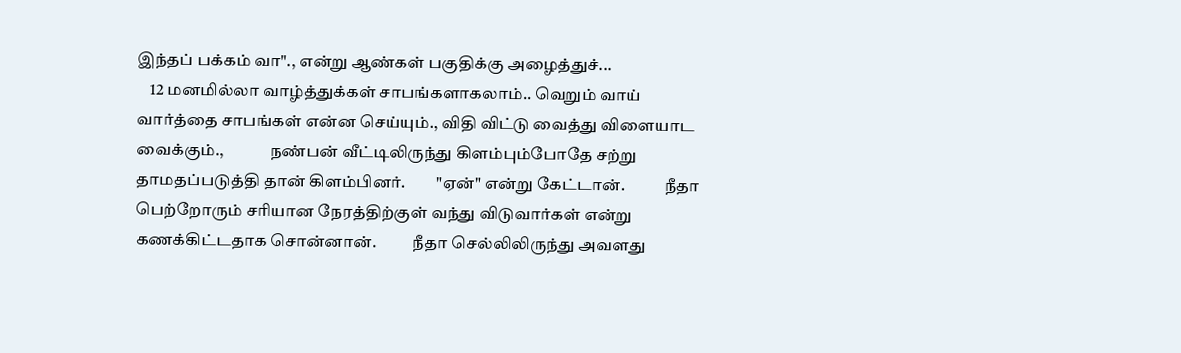இந்தப் பக்கம் வா"., என்று ஆண்கள் பகுதிக்கு அழைத்துச்...
    12 மனமில்லா வாழ்த்துக்கள் சாபங்களாகலாம்.. வெறும் வாய் வார்த்தை சாபங்கள் என்ன செய்யும்., விதி விட்டு வைத்து விளையாட வைக்கும்.,              நண்பன் வீட்டிலிருந்து கிளம்பும்போதே சற்று தாமதப்படுத்தி தான் கிளம்பினர்.         "ஏன்" என்று கேட்டான்.            நீதா  பெற்றோரும் சரியான நேரத்திற்குள் வந்து விடுவார்கள் என்று கணக்கிட்டதாக சொன்னான்.           நீதா செல்லிலிருந்து அவளது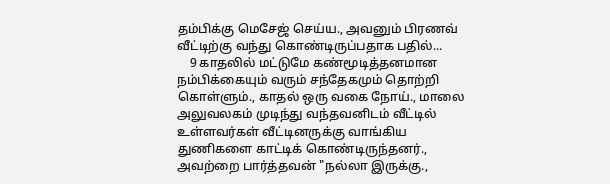தம்பிக்கு மெசேஜ் செய்ய., அவனும் பிரணவ் வீட்டிற்கு வந்து கொண்டிருப்பதாக பதில்...
    9 காதலில் மட்டுமே கண்மூடித்தனமான நம்பிக்கையும் வரும் சந்தேகமும் தொற்றி கொள்ளும்., காதல் ஒரு வகை நோய்., மாலை அலுவலகம் முடிந்து வந்தவனிடம் வீட்டில் உள்ளவர்கள் வீட்டினருக்கு வாங்கிய துணிகளை காட்டிக் கொண்டிருந்தனர்.,            அவற்றை பார்த்தவன் "நல்லா இருக்கு.,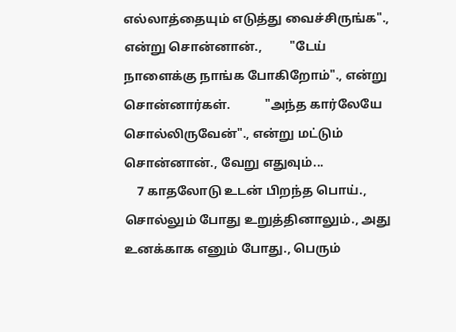எல்லாத்தையும் எடுத்து வைச்சிருங்க".,  என்று சொன்னான்.,         "டேய் நாளைக்கு நாங்க போகிறோம்"., என்று சொன்னார்கள்.           "அந்த கார்லேயே சொல்லிருவேன்"., என்று மட்டும் சொன்னான்., வேறு எதுவும்...
    7 காதலோடு உடன் பிறந்த பொய்., சொல்லும் போது உறுத்தினாலும்., அது உனக்காக எனும் போது., பெரும்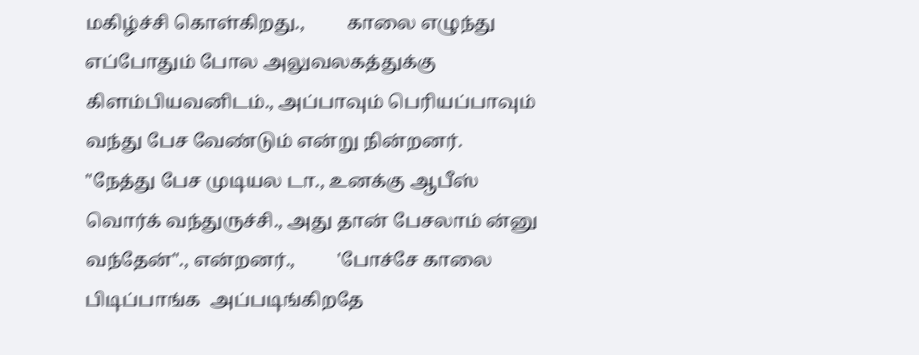மகிழ்ச்சி கொள்கிறது.,         காலை எழுந்து எப்போதும் போல அலுவலகத்துக்கு கிளம்பியவனிடம்., அப்பாவும் பெரியப்பாவும் வந்து பேச வேண்டும் என்று நின்றனர்.         "நேத்து பேச முடியல டா., உனக்கு ஆபீஸ் வொர்க் வந்துருச்சி., அது தான் பேசலாம் ன்னு வந்தேன்"., என்றனர்.,         'போச்சே காலை பிடிப்பாங்க  அப்படிங்கிறதே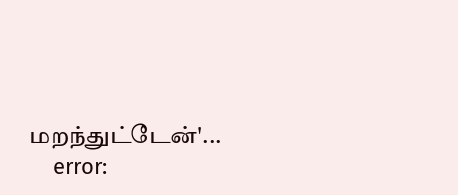மறந்துட்டேன்'...
    error: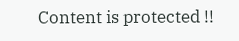Content is protected !!